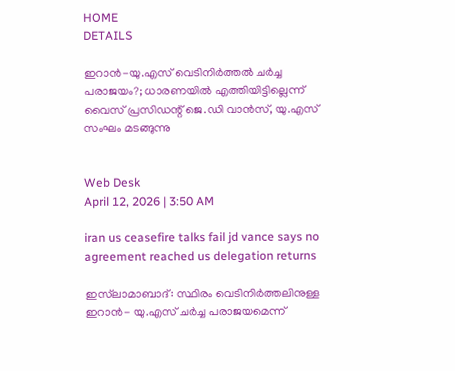HOME
DETAILS

ഇറാന്‍-യു.എസ് വെടിനിര്‍ത്തല്‍ ചര്‍ച്ച പരാജയം?; ധാരണയില്‍ എത്തിയിട്ടില്ലെന്ന് വൈസ് പ്രസിഡന്റ് ജെ.ഡി വാന്‍സ്, യു.എസ് സംഘം മടങ്ങുന്നു


Web Desk
April 12, 2026 | 3:50 AM

iran us ceasefire talks fail jd vance says no agreement reached us delegation returns

ഇസ്‌ലാമാബാദ്: സ്ഥിരം വെടിനിര്‍ത്തലിനുള്ള ഇറാന്‍- യു.എസ് ചര്‍ച്ച പരാജയമെന്ന്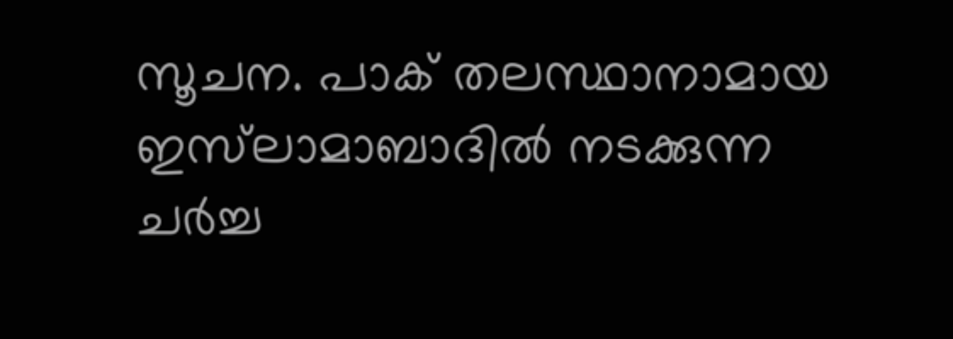സൂചന. പാക് തലസ്ഥാനാമായ ഇസ്‌ലാമാബാദില്‍ നടക്കുന്ന ചര്‍ച്ച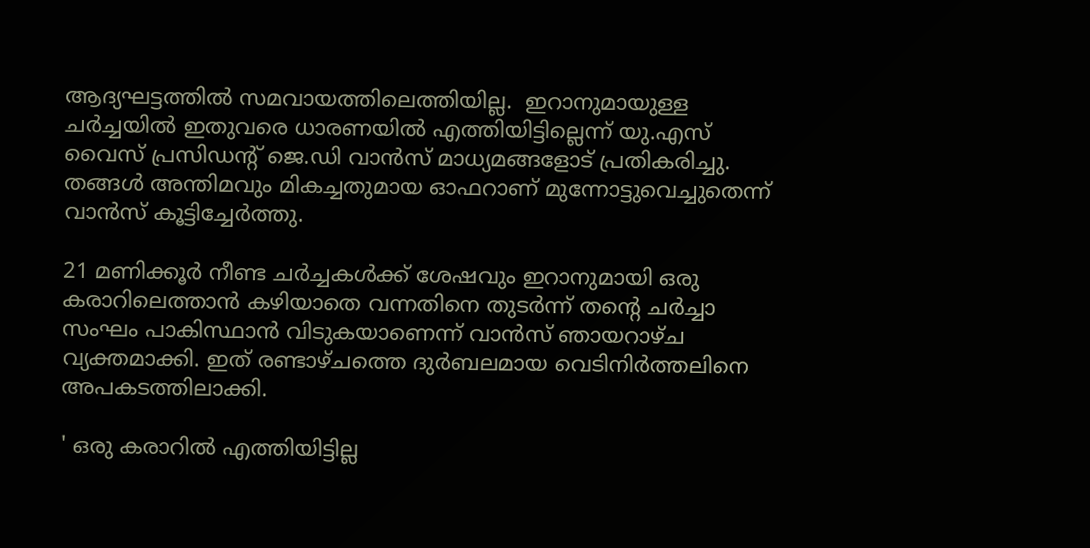ആദ്യഘട്ടത്തില്‍ സമവായത്തിലെത്തിയില്ല.  ഇറാനുമായുള്ള ചര്‍ച്ചയില്‍ ഇതുവരെ ധാരണയില്‍ എത്തിയിട്ടില്ലെന്ന് യു.എസ് വൈസ് പ്രസിഡന്റ് ജെ.ഡി വാന്‍സ് മാധ്യമങ്ങളോട് പ്രതികരിച്ചു. തങ്ങള്‍ അന്തിമവും മികച്ചതുമായ ഓഫറാണ് മുന്നോട്ടുവെച്ചുതെന്ന് വാന്‍സ് കൂട്ടിച്ചേര്‍ത്തു.

21 മണിക്കൂര്‍ നീണ്ട ചര്‍ച്ചകള്‍ക്ക് ശേഷവും ഇറാനുമായി ഒരു കരാറിലെത്താന്‍ കഴിയാതെ വന്നതിനെ തുടര്‍ന്ന് തന്റെ ചര്‍ച്ചാ സംഘം പാകിസ്ഥാന്‍ വിടുകയാണെന്ന് വാന്‍സ് ഞായറാഴ്ച വ്യക്തമാക്കി. ഇത് രണ്ടാഴ്ചത്തെ ദുര്‍ബലമായ വെടിനിര്‍ത്തലിനെ അപകടത്തിലാക്കി.

' ഒരു കരാറില്‍ എത്തിയിട്ടില്ല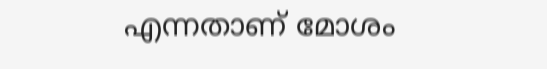എന്നതാണ് മോശം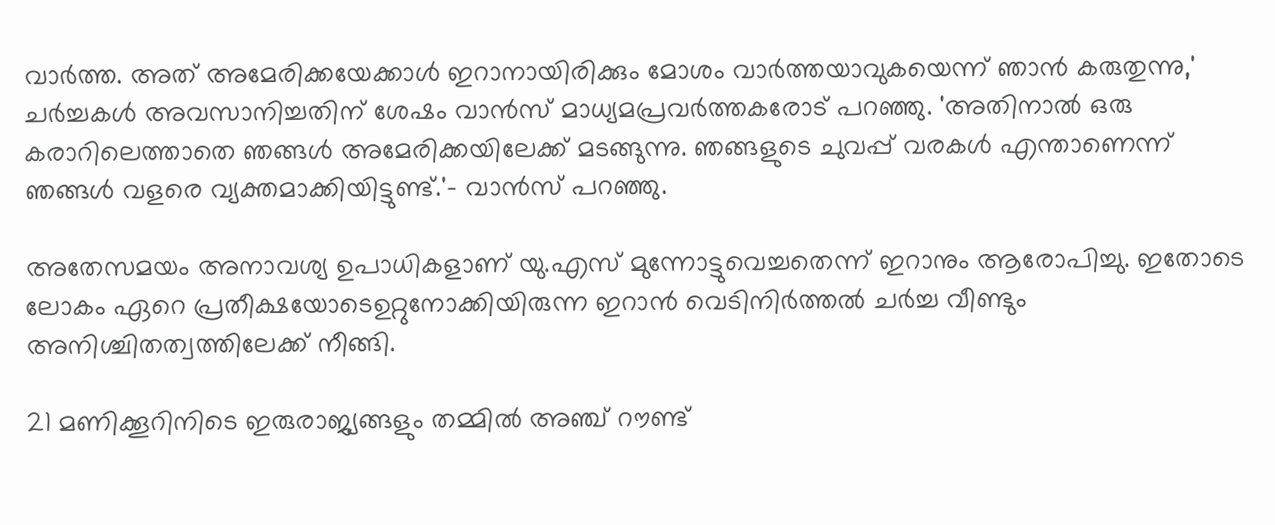വാര്‍ത്ത. അത് അമേരിക്കയേക്കാള്‍ ഇറാനായിരിക്കും മോശം വാര്‍ത്തയാവുകയെന്ന് ഞാന്‍ കരുതുന്നു,' ചര്‍ച്ചകള്‍ അവസാനിച്ചതിന് ശേഷം വാന്‍സ് മാധ്യമപ്രവര്‍ത്തകരോട് പറഞ്ഞു. 'അതിനാല്‍ ഒരു കരാറിലെത്താതെ ഞങ്ങള്‍ അമേരിക്കയിലേക്ക് മടങ്ങുന്നു. ഞങ്ങളുടെ ചുവപ്പ് വരകള്‍ എന്താണെന്ന് ഞങ്ങള്‍ വളരെ വ്യക്തമാക്കിയിട്ടുണ്ട്.'- വാന്‍സ് പറഞ്ഞു.

അതേസമയം അനാവശ്യ ഉപാധികളാണ് യു.എസ് മുന്നോട്ടുവെച്ചതെന്ന് ഇറാനും ആരോപിച്ചു. ഇതോടെ ലോകം ഏറെ പ്രതീക്ഷയോടെഉറ്റുനോക്കിയിരുന്ന ഇറാന്‍ വെടിനിര്‍ത്തല്‍ ചര്‍ച്ച വീണ്ടും അനിശ്ചിതത്വത്തിലേക്ക് നീങ്ങി.

21 മണിക്കൂറിനിടെ ഇരുരാജ്യങ്ങളും തമ്മില്‍ അഞ്ച് റൗണ്ട്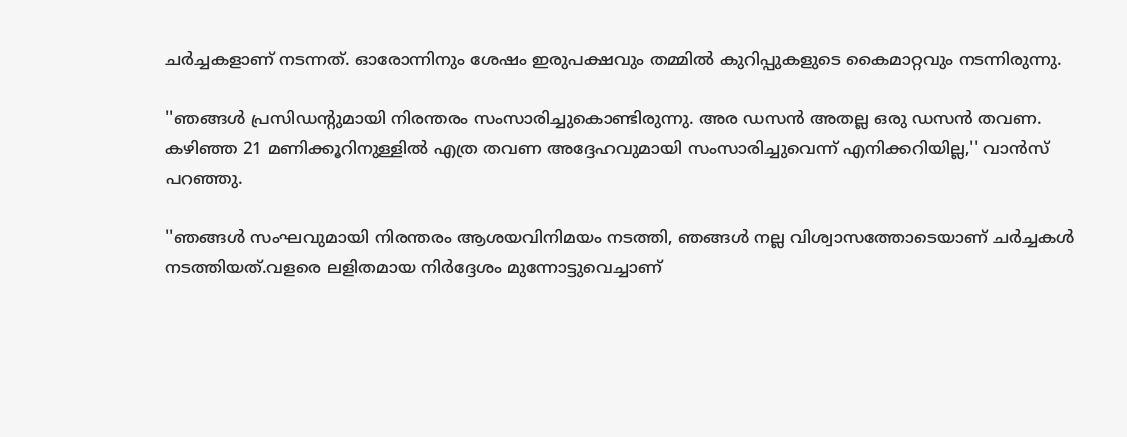ചര്‍ച്ചകളാണ് നടന്നത്. ഓരോന്നിനും ശേഷം ഇരുപക്ഷവും തമ്മില്‍ കുറിപ്പുകളുടെ കൈമാറ്റവും നടന്നിരുന്നു.

''ഞങ്ങള്‍ പ്രസിഡന്റുമായി നിരന്തരം സംസാരിച്ചുകൊണ്ടിരുന്നു. അര ഡസന്‍ അതല്ല ഒരു ഡസന്‍ തവണ. കഴിഞ്ഞ 21 മണിക്കൂറിനുള്ളില്‍ എത്ര തവണ അദ്ദേഹവുമായി സംസാരിച്ചുവെന്ന് എനിക്കറിയില്ല,'' വാന്‍സ് പറഞ്ഞു.

''ഞങ്ങള്‍ സംഘവുമായി നിരന്തരം ആശയവിനിമയം നടത്തി, ഞങ്ങള്‍ നല്ല വിശ്വാസത്തോടെയാണ് ചര്‍ച്ചകള്‍ നടത്തിയത്.വളരെ ലളിതമായ നിര്‍ദ്ദേശം മുന്നോട്ടുവെച്ചാണ്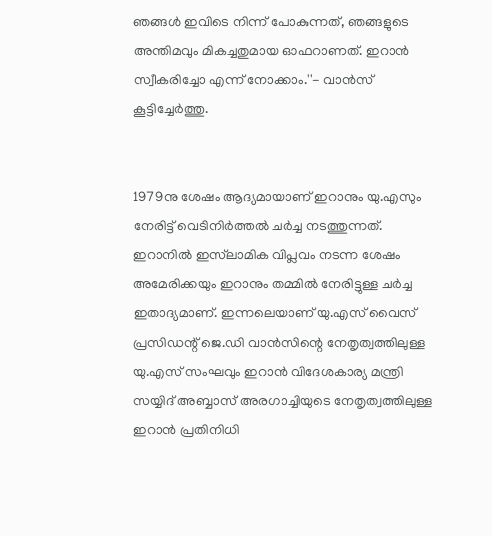ഞങ്ങള്‍ ഇവിടെ നിന്ന് പോകുന്നത്, ഞങ്ങളുടെ അന്തിമവും മികച്ചതുമായ ഓഫറാണത്. ഇറാന്‍ സ്വീകരിച്ചോ എന്ന് നോക്കാം.''- വാന്‍സ് കൂട്ടിച്ചേര്‍ത്തു.


1979നു ശേഷം ആദ്യമായാണ് ഇറാനും യു.എസും നേരിട്ട് വെടിനിര്‍ത്തല്‍ ചര്‍ച്ച നടത്തുന്നത്. ഇറാനില്‍ ഇസ്‌ലാമിക വിപ്ലവം നടന്ന ശേഷം അമേരിക്കയും ഇറാനും തമ്മില്‍ നേരിട്ടുള്ള ചര്‍ച്ച ഇതാദ്യമാണ്. ഇന്നലെയാണ് യു.എസ് വൈസ് പ്രസിഡന്റ് ജെ.ഡി വാന്‍സിന്റെ നേതൃത്വത്തിലുള്ള യു.എസ് സംഘവും ഇറാന്‍ വിദേശകാര്യ മന്ത്രി സയ്യിദ് അബ്ബാസ് അരഗാച്ചിയുടെ നേതൃത്വത്തിലുള്ള ഇറാന്‍ പ്രതിനിധി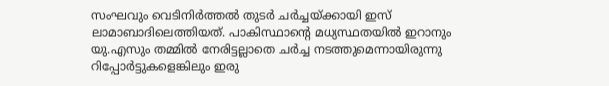സംഘവും വെടിനിര്‍ത്തല്‍ തുടര്‍ ചര്‍ച്ചയ്ക്കായി ഇസ് ലാമാബാദിലെത്തിയത്. പാകിസ്ഥാന്റെ മധ്യസ്ഥതയില്‍ ഇറാനും യു.എസും തമ്മില്‍ നേരിട്ടല്ലാതെ ചര്‍ച്ച നടത്തുമെന്നായിരുന്നു റിപ്പോര്‍ട്ടുകളെങ്കിലും ഇരു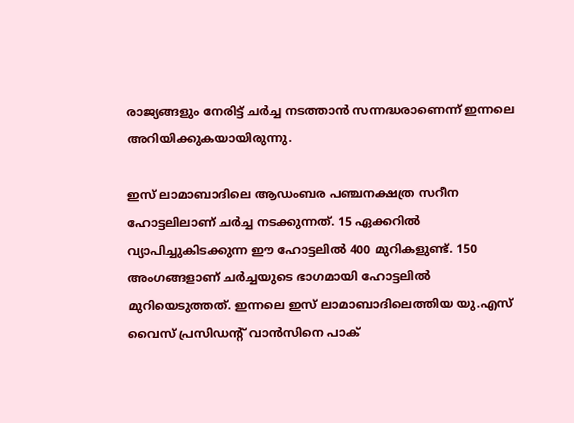രാജ്യങ്ങളും നേരിട്ട് ചര്‍ച്ച നടത്താന്‍ സന്നദ്ധരാണെന്ന് ഇന്നലെ അറിയിക്കുകയായിരുന്നു.

ഇസ് ലാമാബാദിലെ ആഡംബര പഞ്ചനക്ഷത്ര സറീന ഹോട്ടലിലാണ് ചര്‍ച്ച നടക്കുന്നത്. 15 ഏക്കറില്‍ വ്യാപിച്ചുകിടക്കുന്ന ഈ ഹോട്ടലില്‍ 400 മുറികളുണ്ട്. 150 അംഗങ്ങളാണ് ചര്‍ച്ചയുടെ ഭാഗമായി ഹോട്ടലില്‍ മുറിയെടുത്തത്. ഇന്നലെ ഇസ് ലാമാബാദിലെത്തിയ യു.എസ് വൈസ് പ്രസിഡന്റ് വാന്‍സിനെ പാക്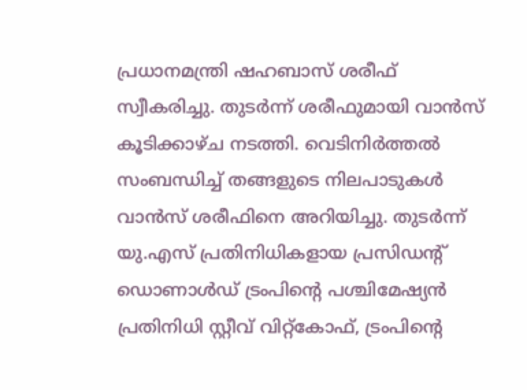പ്രധാനമന്ത്രി ഷഹബാസ് ശരീഫ് സ്വീകരിച്ചു. തുടര്‍ന്ന് ശരീഫുമായി വാന്‍സ് കൂടിക്കാഴ്ച നടത്തി. വെടിനിര്‍ത്തല്‍ സംബന്ധിച്ച് തങ്ങളുടെ നിലപാടുകള്‍ വാന്‍സ് ശരീഫിനെ അറിയിച്ചു. തുടര്‍ന്ന് യു.എസ് പ്രതിനിധികളായ പ്രസിഡന്റ് ഡൊണാള്‍ഡ് ട്രംപിന്റെ പശ്ചിമേഷ്യന്‍ പ്രതിനിധി സ്റ്റീവ് വിറ്റ്കോഫ്, ട്രംപിന്റെ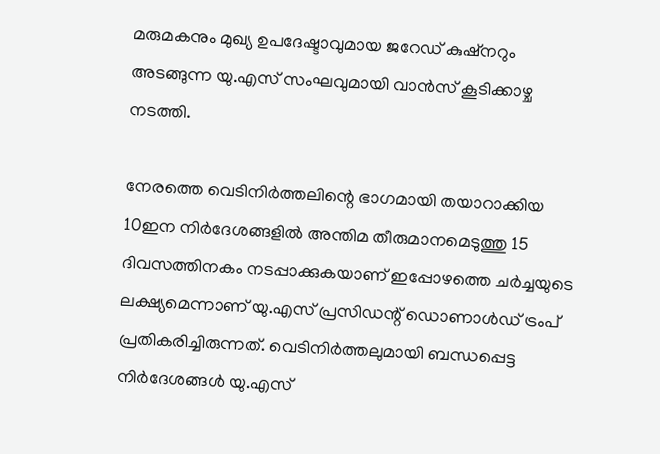മരുമകനും മുഖ്യ ഉപദേഷ്ടാവുമായ ജറേഡ് കുഷ്നറും അടങ്ങുന്ന യു.എസ് സംഘവുമായി വാന്‍സ് കൂടിക്കാഴ്ച നടത്തി.

നേരത്തെ വെടിനിര്‍ത്തലിന്റെ ഭാഗമായി തയാറാക്കിയ 10ഇന നിര്‍ദേശങ്ങളില്‍ അന്തിമ തീരുമാനമെടുത്തു 15 ദിവസത്തിനകം നടപ്പാക്കുകയാണ് ഇപ്പോഴത്തെ ചര്‍ച്ചയുടെ ലക്ഷ്യമെന്നാണ് യു.എസ് പ്രസിഡന്റ് ഡൊണാള്‍ഡ് ട്രംപ് പ്രതികരിച്ചിരുന്നത്. വെടിനിര്‍ത്തലുമായി ബന്ധപ്പെട്ട നിര്‍ദേശങ്ങള്‍ യു.എസ്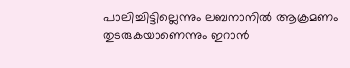പാലിച്ചിട്ടില്ലെന്നും ലബനാനില്‍ ആക്രമണം തുടരുകയാണെന്നും ഇറാന്‍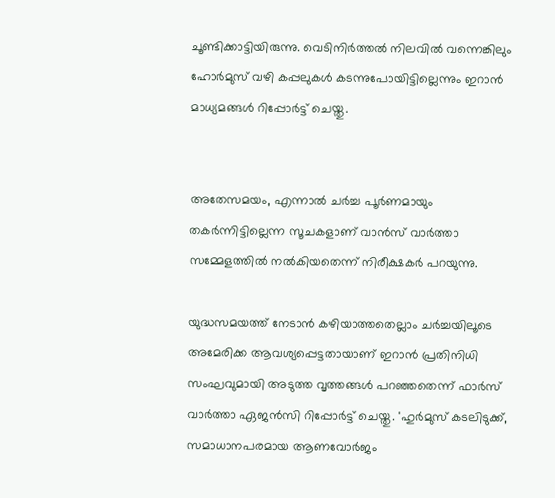ചൂണ്ടിക്കാട്ടിയിരുന്നു. വെടിനിര്‍ത്തല്‍ നിലവില്‍ വന്നെങ്കിലും ഹോര്‍മുസ് വഴി കപ്പലുകള്‍ കടന്നുപോയിട്ടില്ലെന്നും ഇറാന്‍ മാധ്യമങ്ങള്‍ റിപ്പോര്‍ട്ട് ചെയ്തു.


അതേസമയം, എന്നാല്‍ ചര്‍ച്ച പൂര്‍ണമായും തകര്‍ന്നിട്ടില്ലെന്ന സൂചകളാണ് വാന്‍സ് വാര്‍ത്താ സമ്മേളത്തില്‍ നല്‍കിയതെന്ന് നിരീക്ഷകര്‍ പറയുന്നു.

യുദ്ധസമയത്ത് നേടാന്‍ കഴിയാത്തതെല്ലാം ചര്‍ച്ചയിലൂടെ അമേരിക്ക ആവശ്യപ്പെട്ടതായാണ് ഇറാന്‍ പ്രതിനിധി സംഘവുമായി അടുത്ത വൃത്തങ്ങള്‍ പറഞ്ഞതെന്ന് ഫാര്‍സ് വാര്‍ത്താ ഏജന്‍സി റിപ്പോര്‍ട്ട് ചെയ്തു. 'ഹുര്‍മുസ് കടലിടുക്ക്, സമാധാനപരമായ ആണവോര്‍ജം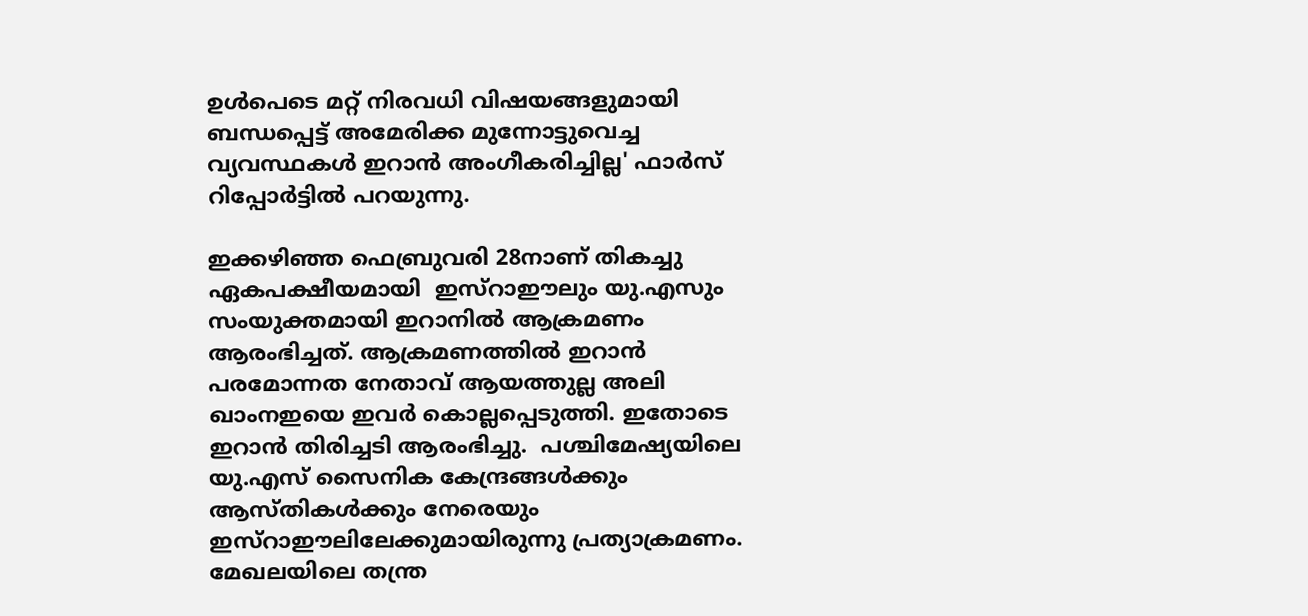ഉള്‍പെടെ മറ്റ് നിരവധി വിഷയങ്ങളുമായി ബന്ധപ്പെട്ട് അമേരിക്ക മുന്നോട്ടുവെച്ച വ്യവസ്ഥകള്‍ ഇറാന്‍ അംഗീകരിച്ചില്ല' ഫാര്‍സ് റിപ്പോര്‍ട്ടില്‍ പറയുന്നു.

ഇക്കഴിഞ്ഞ ഫെബ്രുവരി 28നാണ് തികച്ചു ഏകപക്ഷീയമായി  ഇസ്‌റാഈലും യു.എസും സംയുക്തമായി ഇറാനില്‍ ആക്രമണം ആരംഭിച്ചത്. ആക്രമണത്തില്‍ ഇറാന്‍ പരമോന്നത നേതാവ് ആയത്തുല്ല അലി ഖാംനഇയെ ഇവര്‍ കൊല്ലപ്പെടുത്തി. ഇതോടെ ഇറാന്‍ തിരിച്ചടി ആരംഭിച്ചു.  പശ്ചിമേഷ്യയിലെ യു.എസ് സൈനിക കേന്ദ്രങ്ങള്‍ക്കും ആസ്തികള്‍ക്കും നേരെയും ഇസ്‌റാഈലിലേക്കുമായിരുന്നു പ്രത്യാക്രമണം. മേഖലയിലെ തന്ത്ര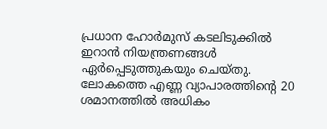പ്രധാന ഹോര്‍മുസ് കടലിടുക്കില്‍ ഇറാന്‍ നിയന്ത്രണങ്ങള്‍ ഏര്‍പ്പെടുത്തുകയും ചെയ്തു. ലോകത്തെ എണ്ണ വ്യാപാരത്തിന്റെ 20 ശമാനത്തില്‍ അധികം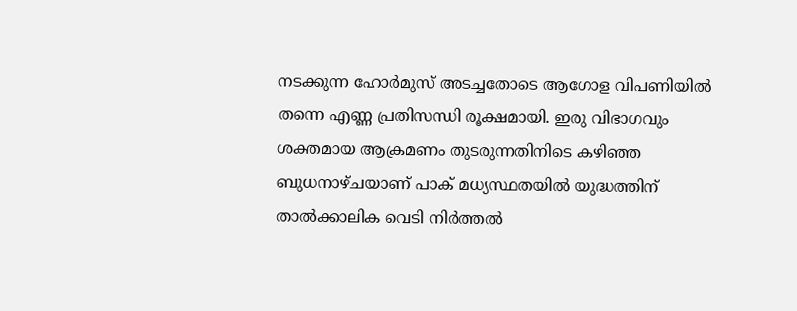നടക്കുന്ന ഹോര്‍മുസ് അടച്ചതോടെ ആഗോള വിപണിയില്‍ തന്നെ എണ്ണ പ്രതിസന്ധി രൂക്ഷമായി. ഇരു വിഭാഗവും ശക്തമായ ആക്രമണം തുടരുന്നതിനിടെ കഴിഞ്ഞ ബുധനാഴ്ചയാണ് പാക് മധ്യസ്ഥതയില്‍ യുദ്ധത്തിന് താല്‍ക്കാലിക വെടി നിര്‍ത്തല്‍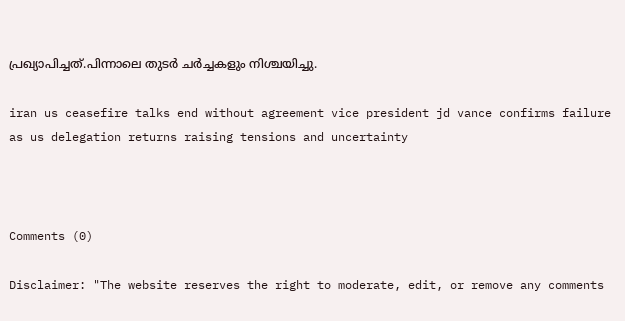പ്രഖ്യാപിച്ചത്.പിന്നാലെ തുടര്‍ ചര്‍ച്ചകളും നിശ്ചയിച്ചു.

iran us ceasefire talks end without agreement vice president jd vance confirms failure as us delegation returns raising tensions and uncertainty



Comments (0)

Disclaimer: "The website reserves the right to moderate, edit, or remove any comments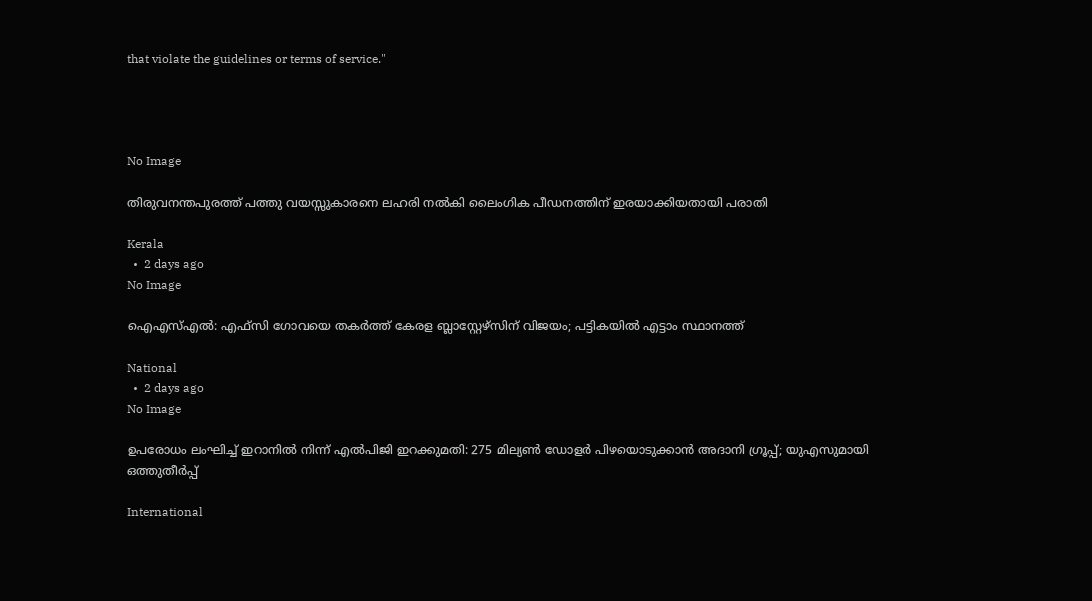that violate the guidelines or terms of service."




No Image

തിരുവനന്തപുരത്ത് പത്തു വയസ്സുകാരനെ ലഹരി നൽകി ലൈംഗിക പീഡനത്തിന് ഇരയാക്കിയതായി പരാതി

Kerala
  •  2 days ago
No Image

ഐഎസ്എൽ: എഫ്‌സി ഗോവയെ തകർത്ത് കേരള ബ്ലാസ്റ്റേഴ്‌സിന് വിജയം; പട്ടികയിൽ എട്ടാം സ്ഥാനത്ത്

National
  •  2 days ago
No Image

ഉപരോധം ലംഘിച്ച് ഇറാനിൽ നിന്ന് എൽപിജി ഇറക്കുമതി: 275 മില്യൺ ഡോളർ പിഴയൊടുക്കാൻ അദാനി ഗ്രൂപ്പ്‌; യുഎസുമായി ഒത്തുതീർപ്പ്‌

International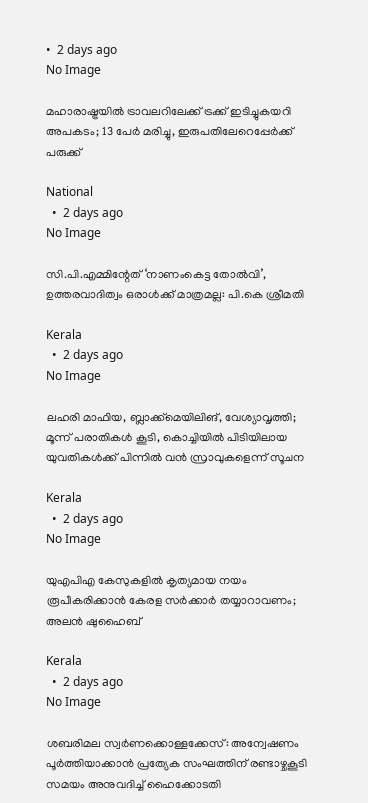•  2 days ago
No Image

മഹാരാഷ്ട്രയിൽ ട്രാവലറിലേക്ക് ട്രക്ക് ഇടിച്ചുകയറി അപകടം; 13 പേർ മരിച്ചു, ഇരുപതിലേറെപ്പേർക്ക് പരുക്ക്

National
  •  2 days ago
No Image

സി.പി.എമ്മിന്റേത് ‘നാണംകെട്ട തോൽവി’, ഉത്തരവാദിത്വം ഒരാൾക്ക് മാത്രമല്ല: പി.കെ ശ്രീമതി

Kerala
  •  2 days ago
No Image

ലഹരി മാഫിയ, ബ്ലാക്ക്‌മെയിലിങ്, വേശ്യാവൃത്തി; മൂന്ന് പരാതികൾ കൂടി, കൊച്ചിയിൽ പിടിയിലായ യുവതികൾക്ക് പിന്നിൽ വൻ സ്രാവുകളെന്ന് സൂചന

Kerala
  •  2 days ago
No Image

യുഎപിഎ കേസുകളില്‍ കൃത്യമായ നയം രൂപീകരിക്കാന്‍ കേരള സര്‍ക്കാര്‍ തയ്യാറാവണം; അലന്‍ ഷുഹൈബ്

Kerala
  •  2 days ago
No Image

ശബരിമല സ്വർണക്കൊള്ളക്കേസ്: അന്വേഷണം പൂർത്തിയാക്കാൻ പ്രത്യേക സംഘത്തിന് രണ്ടാഴ്ചകൂടി സമയം അനുവദിച്ച് ഹൈക്കോടതി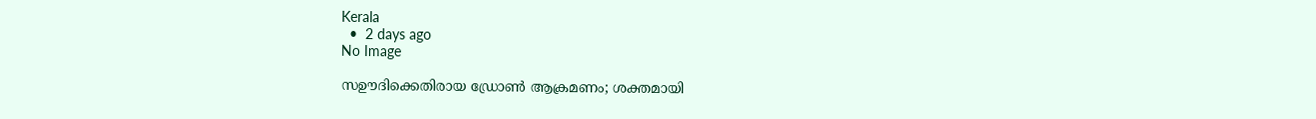Kerala
  •  2 days ago
No Image

സഊദിക്കെതിരായ ഡ്രോൺ ആക്രമണം; ശക്തമായി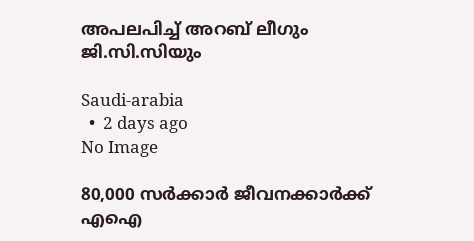അപലപിച്ച് അറബ് ലീഗും ജി.സി.സിയും

Saudi-arabia
  •  2 days ago
No Image

80,000 സർക്കാർ ജീവനക്കാർക്ക് എഐ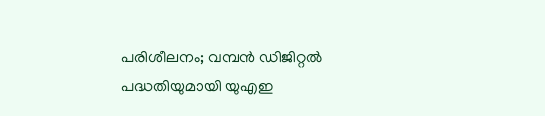പരിശീലനം; വമ്പൻ ഡിജിറ്റൽ പദ്ധതിയുമായി യുഎഇ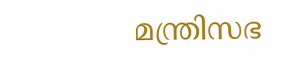മന്ത്രിസഭ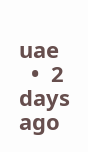uae
  •  2 days ago